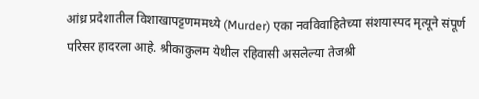आंध्र प्रदेशातील विशाखापट्टणममध्ये (Murder) एका नवविवाहितेच्या संशयास्पद मृत्यूने संपूर्ण परिसर हादरला आहे. श्रीकाकुलम येथील रहिवासी असलेल्या तेजश्री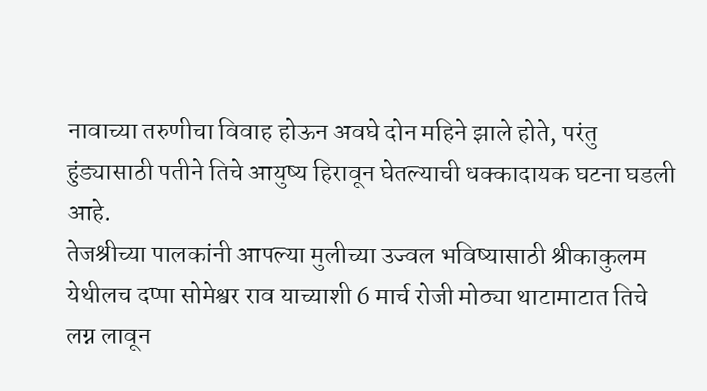नावाच्या तरुणीचा विवाह होऊन अवघे दोन महिने झाले होते, परंतु हुंड्यासाठी पतीने तिचे आयुष्य हिरावून घेतल्याची धक्कादायक घटना घडली आहे.
तेजश्रीच्या पालकांनी आपल्या मुलीच्या उज्वल भविष्यासाठी श्रीकाकुलम येथीलच दप्पा सोमेश्वर राव याच्याशी 6 मार्च रोजी मोठ्या थाटामाटात तिचे लग्न लावून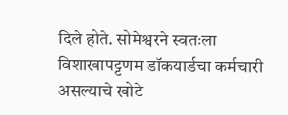दिले होते. सोमेश्वरने स्वतःला विशाखापट्टणम डॉकयार्डचा कर्मचारी असल्याचे खोटे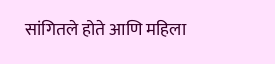सांगितले होते आणि महिला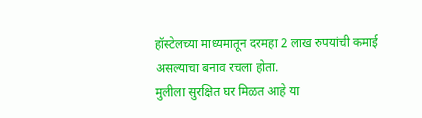हॉस्टेलच्या माध्यमातून दरमहा 2 लाख रुपयांची कमाई असल्याचा बनाव रचला होता.
मुलीला सुरक्षित घर मिळत आहे या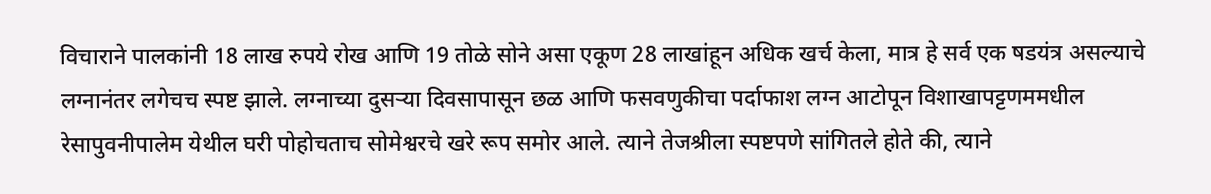विचाराने पालकांनी 18 लाख रुपये रोख आणि 19 तोळे सोने असा एकूण 28 लाखांहून अधिक खर्च केला, मात्र हे सर्व एक षडयंत्र असल्याचे लग्नानंतर लगेचच स्पष्ट झाले. लग्नाच्या दुसऱ्या दिवसापासून छळ आणि फसवणुकीचा पर्दाफाश लग्न आटोपून विशाखापट्टणममधील रेसापुवनीपालेम येथील घरी पोहोचताच सोमेश्वरचे खरे रूप समोर आले. त्याने तेजश्रीला स्पष्टपणे सांगितले होते की, त्याने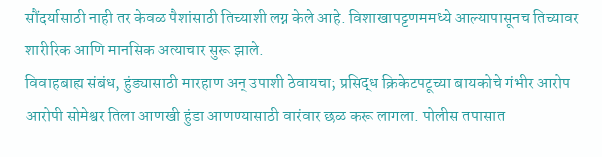सौंदर्यासाठी नाही तर केवळ पैशांसाठी तिच्याशी लग्न केले आहे. विशाखापट्टणममध्ये आल्यापासूनच तिच्यावर शारीरिक आणि मानसिक अत्याचार सुरू झाले.
विवाहबाह्य संबंध, हुंड्यासाठी मारहाण अन् उपाशी ठेवायचा; प्रसिद्ध क्रिकेटपटूच्या बायकोचे गंभीर आरोप
आरोपी सोमेश्वर तिला आणखी हुंडा आणण्यासाठी वारंवार छळ करू लागला. पोलीस तपासात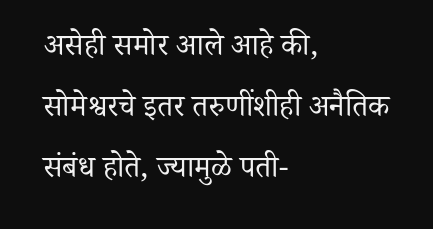असेही समोर आले आहे की, सोमेश्वरचे इतर तरुणींशीही अनैतिक संबंध होते, ज्यामुळे पती-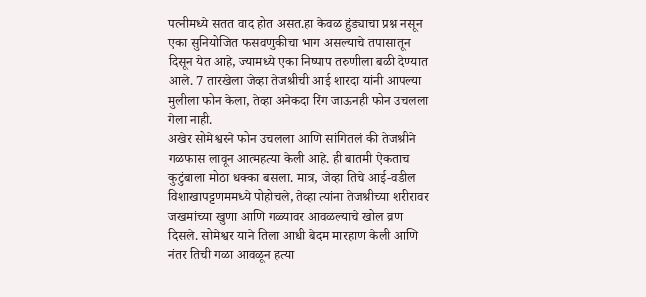पत्नीमध्ये सतत वाद होत असत.हा केवळ हुंड्याचा प्रश्न नसून एका सुनियोजित फसवणुकीचा भाग असल्याचे तपासातून दिसून येत आहे, ज्यामध्ये एका निष्पाप तरुणीला बळी देण्यात आले. 7 तारखेला जेव्हा तेजश्रीची आई शारदा यांनी आपल्या मुलीला फोन केला, तेव्हा अनेकदा रिंग जाऊनही फोन उचलला गेला नाही.
अखेर सोमेश्वरने फोन उचलला आणि सांगितलं की तेजश्रीने गळफास लावून आत्महत्या केली आहे. ही बातमी ऐकताच कुटुंबाला मोठा धक्का बसला. मात्र, जेव्हा तिचे आई-वडील विशाखापट्टणममध्ये पोहोचले, तेव्हा त्यांना तेजश्रीच्या शरीरावर जखमांच्या खुणा आणि गळ्यावर आवळल्याचे खोल व्रण दिसले. सोमेश्वर याने तिला आधी बेदम मारहाण केली आणि नंतर तिची गळा आवळून हत्या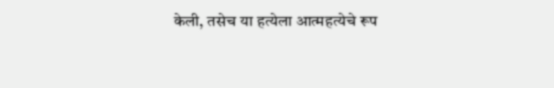केली, तसेच या हत्येला आत्महत्येचे रूप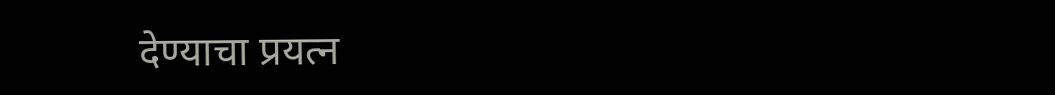देण्याचा प्रयत्न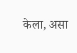केला, असा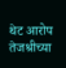थेट आरोप तेजश्रीच्या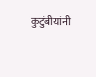कुटुंबीयांनी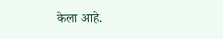केला आहे.